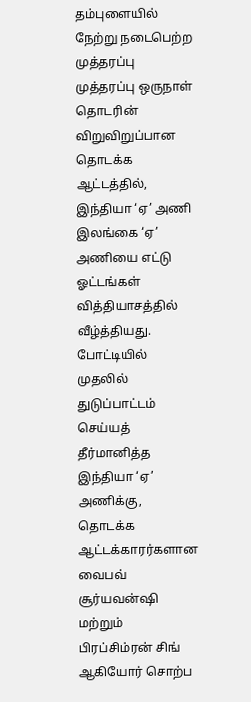தம்புளையில் நேற்று நடைபெற்ற முத்தரப்பு முத்தரப்பு ஒருநாள் தொடரின் விறுவிறுப்பான தொடக்க ஆட்டத்தில், இந்தியா ‘ஏ’ அணி இலங்கை ‘ஏ’ அணியை எட்டு ஓட்டங்கள் வித்தியாசத்தில் வீழ்த்தியது.
போட்டியில் முதலில் துடுப்பாட்டம் செய்யத் தீர்மானித்த இந்தியா ‘ஏ’ அணிக்கு, தொடக்க ஆட்டக்காரர்களான வைபவ் சூர்யவன்ஷி மற்றும் பிரப்சிம்ரன் சிங் ஆகியோர் சொற்ப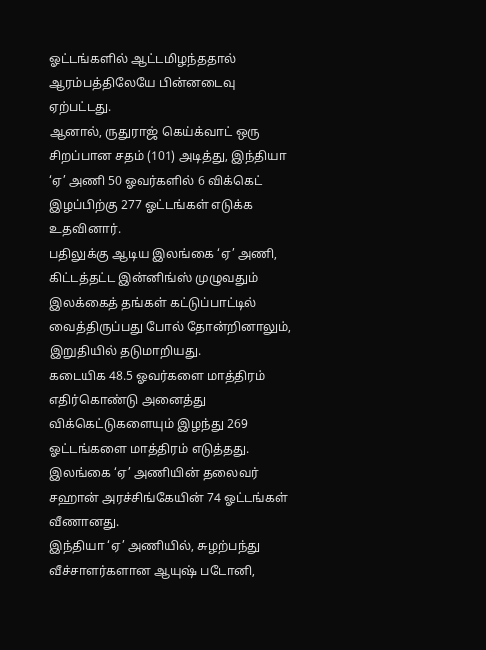ஓட்டங்களில் ஆட்டமிழந்ததால் ஆரம்பத்திலேயே பின்னடைவு ஏற்பட்டது.
ஆனால், ருதுராஜ் கெய்க்வாட் ஒரு சிறப்பான சதம் (101) அடித்து, இந்தியா ‘ஏ’ அணி 50 ஓவர்களில் 6 விக்கெட் இழப்பிற்கு 277 ஓட்டங்கள் எடுக்க உதவினார்.
பதிலுக்கு ஆடிய இலங்கை ‘ஏ’ அணி, கிட்டத்தட்ட இன்னிங்ஸ் முழுவதும் இலக்கைத் தங்கள் கட்டுப்பாட்டில் வைத்திருப்பது போல் தோன்றினாலும், இறுதியில் தடுமாறியது.
கடையிக 48.5 ஓவர்களை மாத்திரம் எதிர்கொண்டு அனைத்து விக்கெட்டுகளையும் இழந்து 269 ஓட்டங்களை மாத்திரம் எடுத்தது.
இலங்கை ‘ஏ’ அணியின் தலைவர் சஹான் அரச்சிங்கேயின் 74 ஓட்டங்கள் வீணானது.
இந்தியா ‘ஏ’ அணியில், சுழற்பந்து வீச்சாளர்களான ஆயுஷ் படோனி,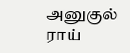அனுகுல் ராய்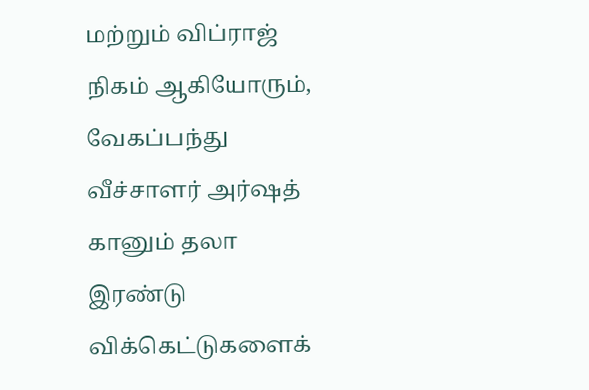மற்றும் விப்ராஜ் நிகம் ஆகியோரும், வேகப்பந்து வீச்சாளர் அர்ஷத் கானும் தலா இரண்டு விக்கெட்டுகளைக்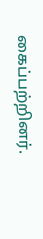கைப்பற்றினர்.